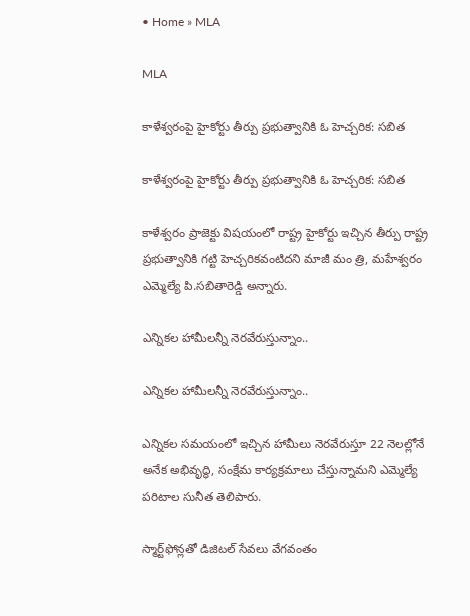• Home » MLA

MLA

కాళేశ్వరంపై హైకోర్టు తీర్పు ప్రభుత్వానికి ఓ హెచ్చరిక: సబిత

కాళేశ్వరంపై హైకోర్టు తీర్పు ప్రభుత్వానికి ఓ హెచ్చరిక: సబిత

కాళేశ్వరం ప్రాజెక్టు విషయంలో రాష్ట్ర హైకోర్టు ఇచ్చిన తీర్పు రాష్ట్ర ప్రభుత్వానికి గట్టి హెచ్చరికవంటిదని మాజీ మం త్రి, మహేశ్వరం ఎమ్మెల్యే పి.సబితారెడ్డి అన్నారు.

ఎన్నికల హామీలన్నీ నెరవేరుస్తున్నాం..

ఎన్నికల హామీలన్నీ నెరవేరుస్తున్నాం..

ఎన్నికల సమయంలో ఇచ్చిన హామీలు నెరవేరుస్తూ 22 నెలల్లోనే అనేక అభివృద్ధి, సంక్షేమ కార్యక్రమాలు చేస్తున్నామని ఎమ్మెల్యే పరిటాల సునీత తెలిపారు.

స్మార్ట్‌ఫోన్లతో డిజిటల్‌ సేవలు వేగవంతం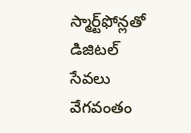స్మార్ట్‌ఫోన్లతో డిజిటల్‌ సేవలు వేగవంతం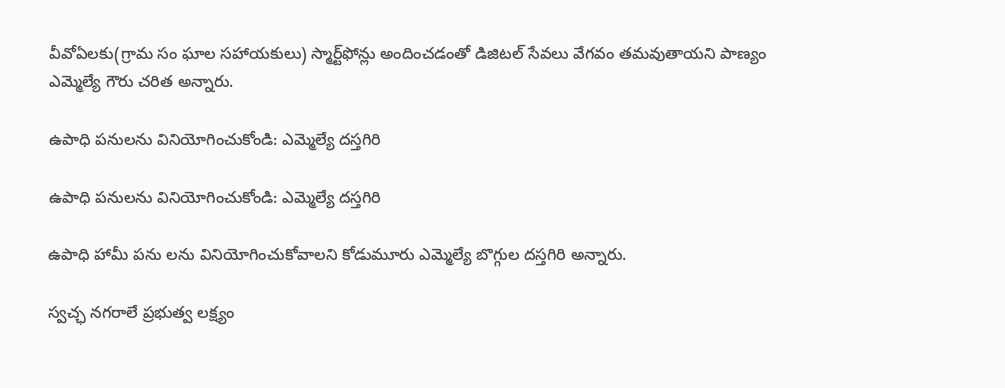వీవోఏలకు(గ్రామ సం ఘాల సహాయకులు) స్మార్ట్‌ఫోన్లు అందించడంతో డిజిటల్‌ సేవలు వేగవం తమవుతాయని పాణ్యం ఎమ్మెల్యే గౌరు చరిత అన్నారు.

ఉపాధి పనులను వినియోగించుకోండి: ఎమ్మెల్యే దస్తగిరి

ఉపాధి పనులను వినియోగించుకోండి: ఎమ్మెల్యే దస్తగిరి

ఉపాధి హామీ పను లను వినియోగించుకోవాలని కోడుమూరు ఎమ్మెల్యే బొగ్గుల దస్తగిరి అన్నారు.

స్వచ్ఛ నగరాలే ప్రభుత్వ లక్ష్యం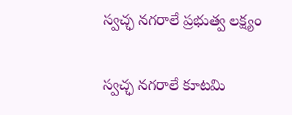స్వచ్ఛ నగరాలే ప్రభుత్వ లక్ష్యం

స్వచ్ఛ నగరాలే కూటమి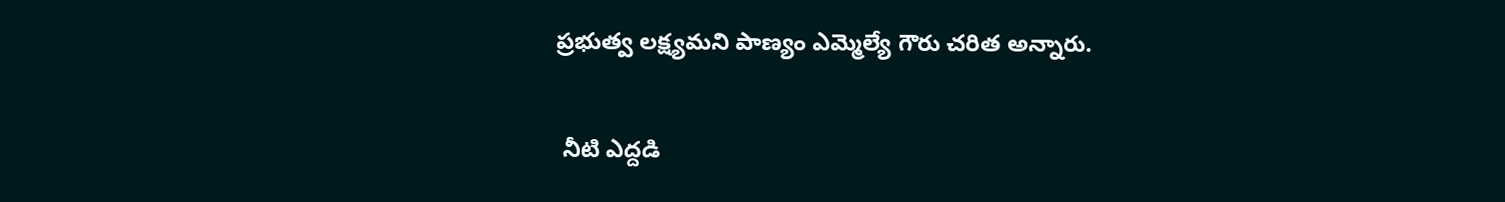ప్రభుత్వ లక్ష్యమని పాణ్యం ఎమ్మెల్యే గౌరు చరిత అన్నారు.

 నీటి ఎద్దడి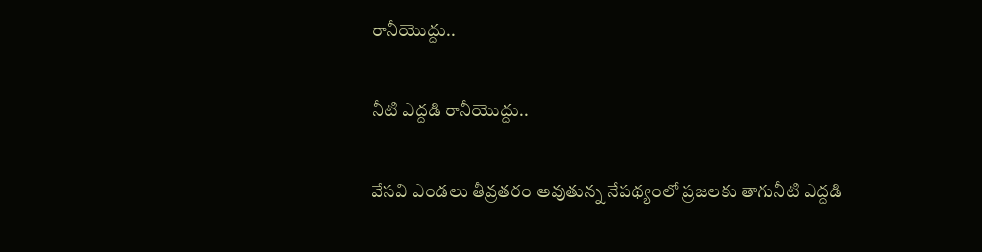రానీయొద్దు..

నీటి ఎద్దడి రానీయొద్దు..

వేసవి ఎండలు తీవ్రతరం అవుతున్న నేపథ్యంలో ప్రజలకు తాగునీటి ఎద్దడి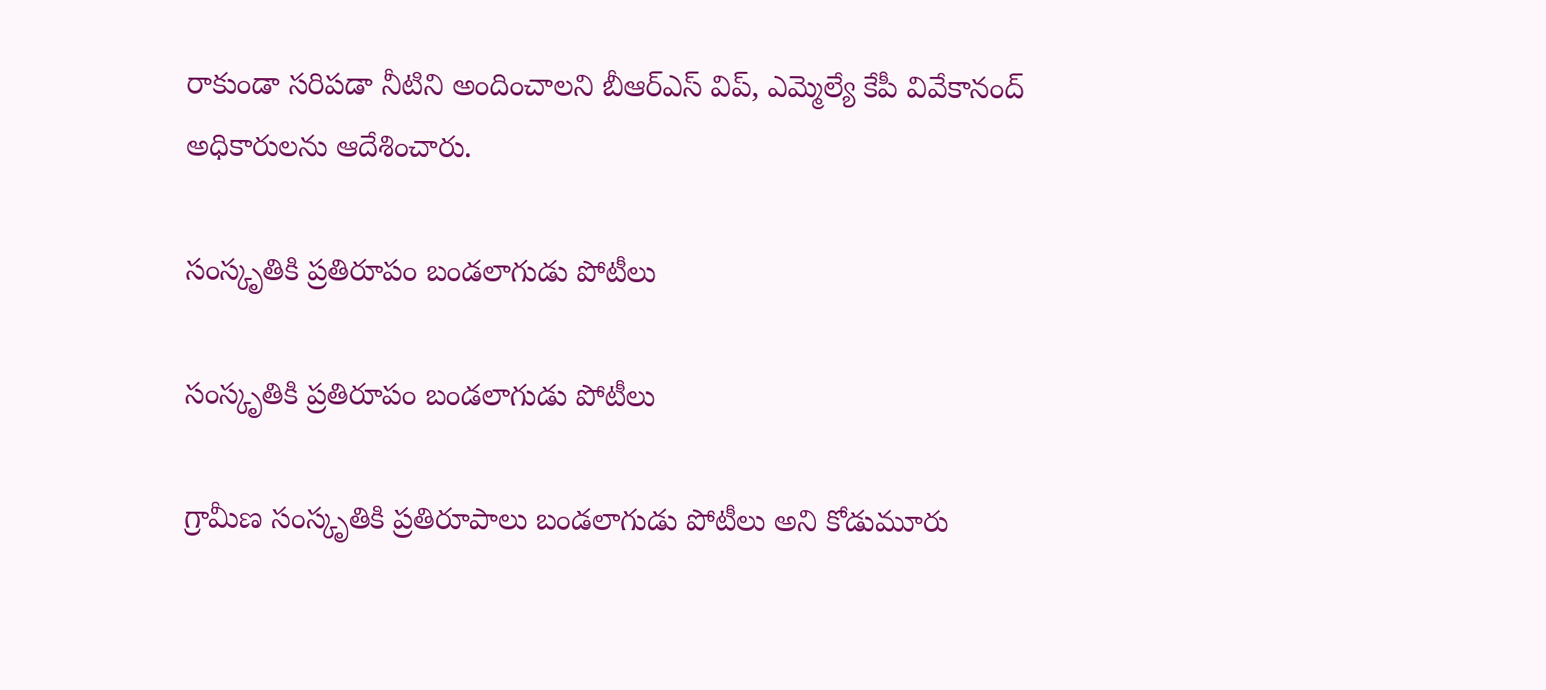రాకుండా సరిపడా నీటిని అందించాలని బీఆర్‌ఎస్‌ విప్‌, ఎమ్మెల్యే కేపీ వివేకానంద్‌ అధికారులను ఆదేశించారు.

సంస్కృతికి ప్రతిరూపం బండలాగుడు పోటీలు

సంస్కృతికి ప్రతిరూపం బండలాగుడు పోటీలు

గ్రామీణ సంస్కృతికి ప్రతిరూపాలు బండలాగుడు పోటీలు అని కోడుమూరు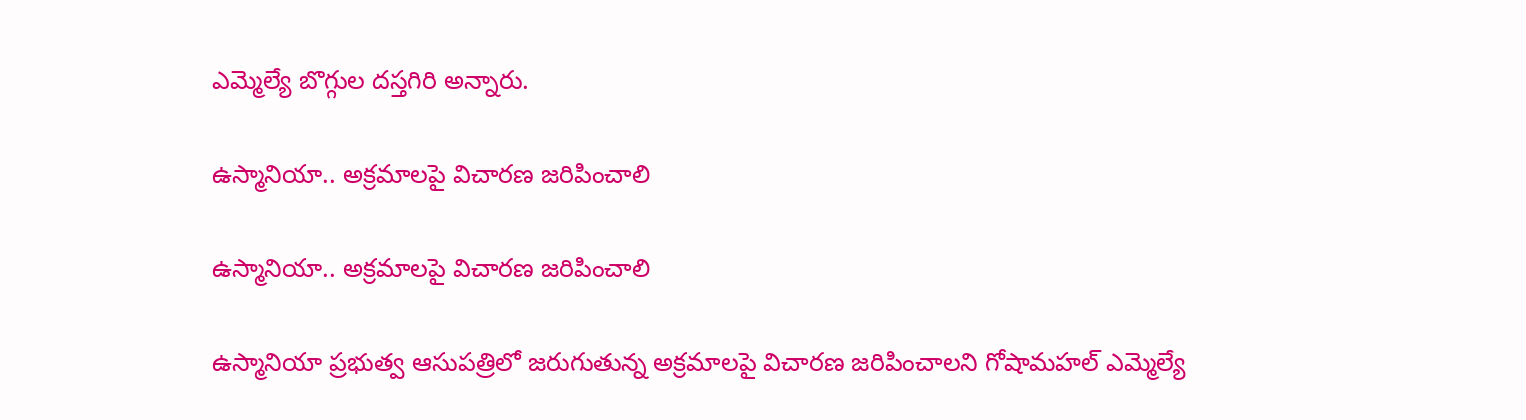ఎమ్మెల్యే బొగ్గుల దస్తగిరి అన్నారు.

ఉస్మానియా.. అక్రమాలపై విచారణ జరిపించాలి

ఉస్మానియా.. అక్రమాలపై విచారణ జరిపించాలి

ఉస్మానియా ప్రభుత్వ ఆసుపత్రిలో జరుగుతున్న అక్రమాలపై విచారణ జరిపించాలని గోషామహల్‌ ఎమ్మెల్యే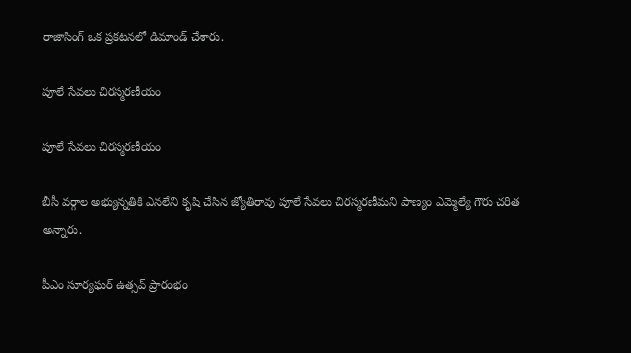రాజాసింగ్‌ ఒక ప్రకటనలో డిమాండ్‌ చేశారు.

పూలే సేవలు చిరస్మరణీయం

పూలే సేవలు చిరస్మరణీయం

బీసీ వర్గాల అభ్యున్నతికి ఎనలేని కృషి చేసిన జ్యోతిరావు పూలే సేవలు చిరస్మరణీమని పాణ్యం ఎమ్మెల్యే గౌరు చరిత అన్నారు.

పీఎం సూర్యఘర్‌ ఉత్సవ్‌ ప్రారంభం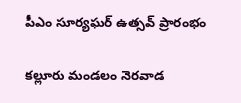పీఎం సూర్యఘర్‌ ఉత్సవ్‌ ప్రారంభం

కల్లూరు మండలం నెరవాడ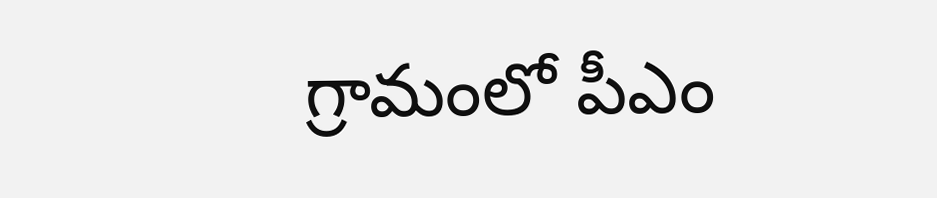గ్రామంలో పీఎం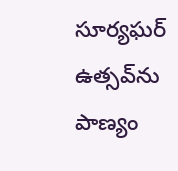సూర్యఘర్‌ ఉత్సవ్‌ను పాణ్యం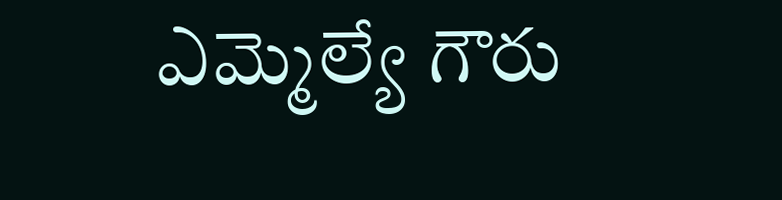ఎమ్మెల్యే గౌరు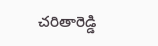చరితారెడ్డి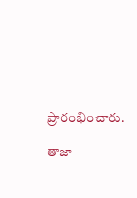ప్రారంభించారు.

తాజా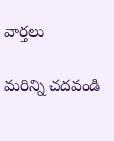వార్తలు

మరిన్ని చదవండి